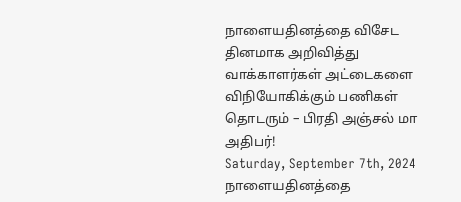நாளையதினத்தை விசேட தினமாக அறிவித்து வாக்காளர்கள் அட்டைகளை விநியோகிக்கும் பணிகள் தொடரும் – பிரதி அஞ்சல் மா அதிபர்!
Saturday, September 7th, 2024
நாளையதினத்தை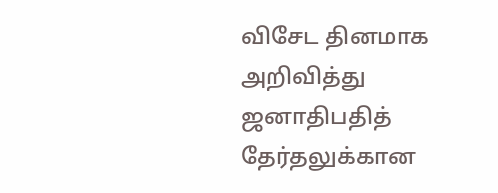விசேட தினமாக அறிவித்து ஜனாதிபதித் தேர்தலுக்கான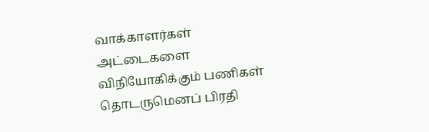வாக்காளர்கள் அட்டைகளை
விநியோகிக்கும் பணிகள் தொடருமெனப் பிரதி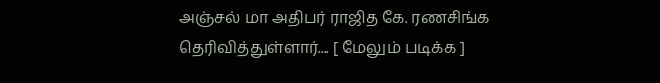அஞ்சல் மா அதிபர் ராஜித கே. ரணசிங்க
தெரிவித்துள்ளார்.... [ மேலும் படிக்க ]